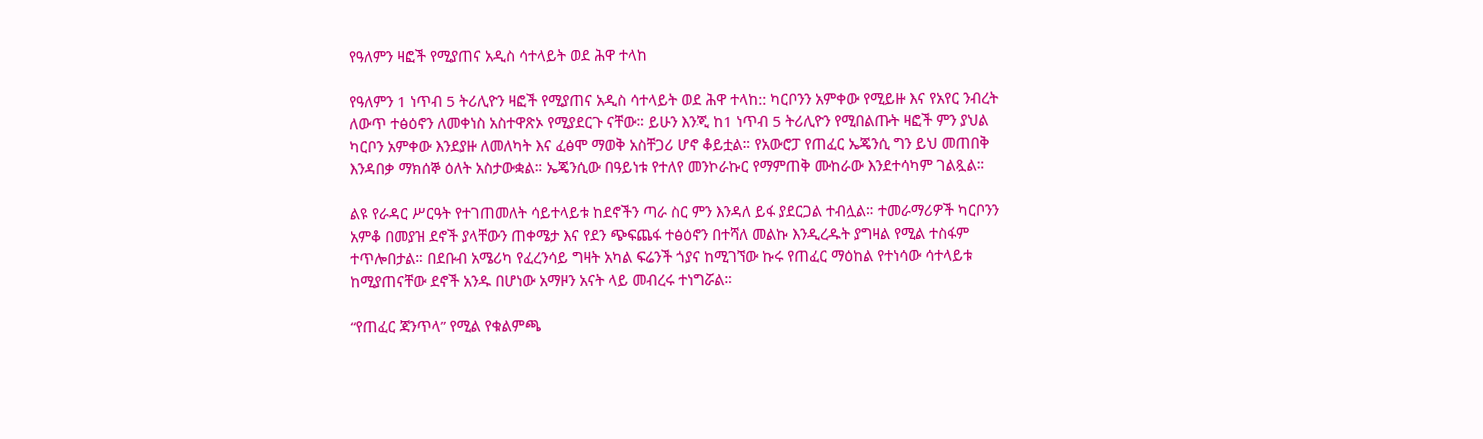የዓለምን ዛፎች የሚያጠና አዲስ ሳተላይት ወደ ሕዋ ተላከ

የዓለምን 1 ነጥብ 5 ትሪሊዮን ዛፎች የሚያጠና አዲስ ሳተላይት ወደ ሕዋ ተላከ:: ካርቦንን አምቀው የሚይዙ እና የአየር ንብረት ለውጥ ተፅዕኖን ለመቀነስ አስተዋጽኦ የሚያደርጉ ናቸው። ይሁን እንጂ ከ1 ነጥብ 5 ትሪሊዮን የሚበልጡት ዛፎች ምን ያህል ካርቦን አምቀው እንደያዙ ለመለካት እና ፈፅሞ ማወቅ አስቸጋሪ ሆኖ ቆይቷል። የአውሮፓ የጠፈር ኤጄንሲ ግን ይህ መጠበቅ እንዳበቃ ማክሰኞ ዕለት አስታውቋል። ኤጄንሲው በዓይነቱ የተለየ መንኮራኩር የማምጠቅ ሙከራው እንደተሳካም ገልጿል።

ልዩ የራዳር ሥርዓት የተገጠመለት ሳይተላይቱ ከደኖችን ጣራ ስር ምን እንዳለ ይፋ ያደርጋል ተብሏል። ተመራማሪዎች ካርቦንን አምቆ በመያዝ ደኖች ያላቸውን ጠቀሜታ እና የደን ጭፍጨፋ ተፅዕኖን በተሻለ መልኩ እንዲረዱት ያግዛል የሚል ተስፋም ተጥሎበታል። በደቡብ አሜሪካ የፈረንሳይ ግዛት አካል ፍሬንች ጎያና ከሚገኘው ኩሩ የጠፈር ማዕከል የተነሳው ሳተላይቱ ከሚያጠናቸው ደኖች አንዱ በሆነው አማዞን አናት ላይ መብረሩ ተነግሯል።

“የጠፈር ጃንጥላ” የሚል የቁልምጫ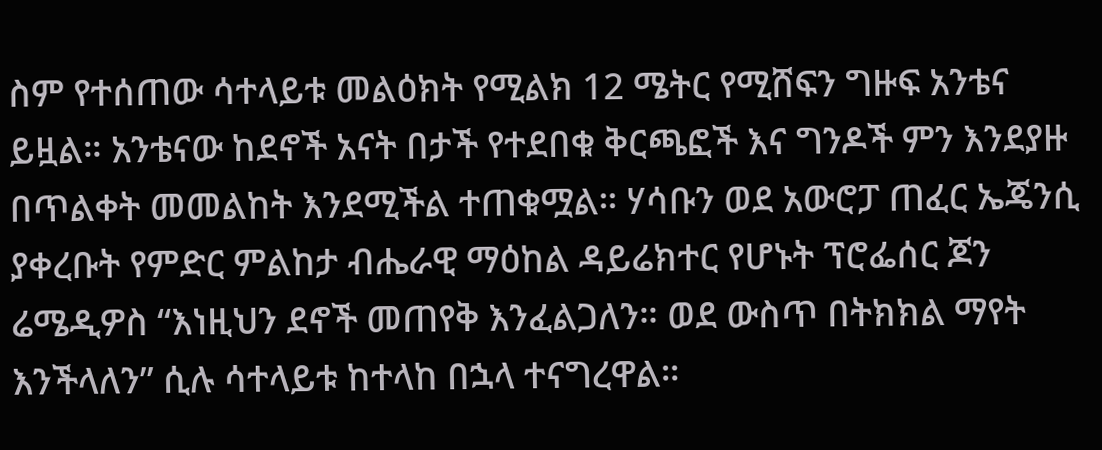ስም የተሰጠው ሳተላይቱ መልዕክት የሚልክ 12 ሜትር የሚሸፍን ግዙፍ አንቴና ይዟል። አንቴናው ከደኖች አናት በታች የተደበቁ ቅርጫፎች እና ግንዶች ምን እንደያዙ በጥልቀት መመልከት እንደሚችል ተጠቁሟል። ሃሳቡን ወደ አውሮፓ ጠፈር ኤጄንሲ ያቀረቡት የምድር ምልከታ ብሔራዊ ማዕከል ዳይሬክተር የሆኑት ፕሮፌሰር ጆን ሬሜዲዎስ “እነዚህን ደኖች መጠየቅ እንፈልጋለን። ወደ ውስጥ በትክክል ማየት እንችላለን” ሲሉ ሳተላይቱ ከተላከ በኋላ ተናግረዋል።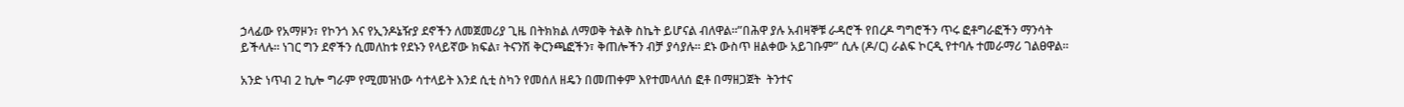ኃላፊው የአማዞን፣ የኮንጎ እና የኢንዶኔዥያ ደኖችን ለመጀመሪያ ጊዜ በትክክል ለማወቅ ትልቅ ስኬት ይሆናል ብለዋል።”በሕዋ ያሉ አብዛኞቹ ራዳሮች የበረዶ ግግሮችን ጥሩ ፎቶግራፎችን ማንሳት ይችላሉ። ነገር ግን ደኖችን ሲመለከቱ የደኑን የላይኛው ክፍል፣ ትናንሽ ቅርንጫፎችን፣ ቅጠሎችን ብቻ ያሳያሉ። ደኑ ውስጥ ዘልቀው አይገቡም” ሲሉ (ዶ/ር) ራልፍ ኮርዲ የተባሉ ተመራማሪ ገልፀዋል።

አንድ ነጥብ 2 ኪሎ ግራም የሚመዝነው ሳተላይት እንደ ሲቲ ስካን የመሰለ ዘዴን በመጠቀም እየተመላለሰ ፎቶ በማዘጋጀት  ትንተና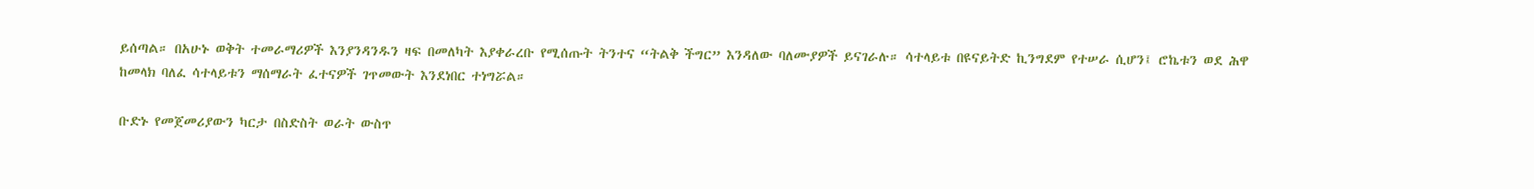ይሰጣል። በአሁኑ ወቅት ተመራማሪዎች እንያንዳንዱን ዛፍ በመለካት እያቀራረቡ የሚሰጡት ትንተና “ትልቅ ችግር” እንዳለው ባለሙያዎች ይናገራሉ። ሳተላይቱ በዩናይትድ ኪንግደም የተሠራ ሲሆን፤ ሮኬቱን ወደ ሕዋ ከመላክ ባለፈ ሳተላይቱን ማሰማራት ፈተናዎች ገጥመውት እንደነበር ተነግሯል።

ቡድኑ የመጀመሪያውን ካርታ በስድስት ወራት ውስጥ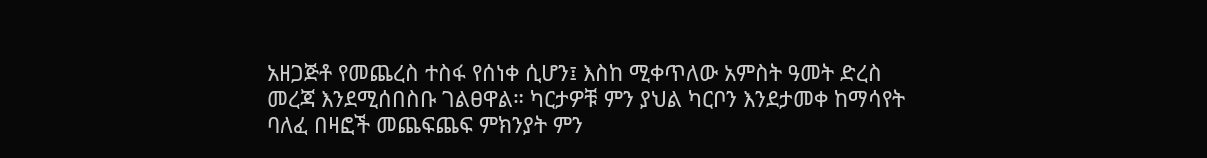አዘጋጅቶ የመጨረስ ተስፋ የሰነቀ ሲሆን፤ እስከ ሚቀጥለው አምስት ዓመት ድረስ መረጃ እንደሚሰበስቡ ገልፀዋል። ካርታዎቹ ምን ያህል ካርቦን እንደታመቀ ከማሳየት ባለፈ በዛፎች መጨፍጨፍ ምክንያት ምን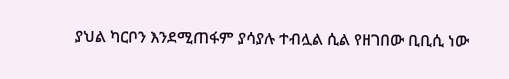ያህል ካርቦን እንደሚጠፋም ያሳያሉ ተብሏል ሲል የዘገበው ቢቢሲ ነው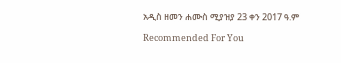አዲስ ዘመን ሐሙስ ሚያዝያ 23 ቀን 2017 ዓ.ም

Recommended For You